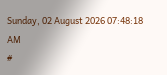Sunday, 02 August 2026 07:48:18 AM
#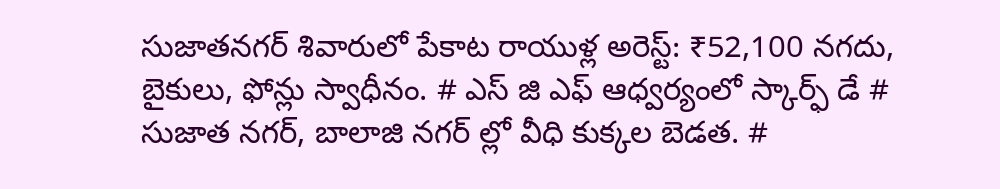సుజాతనగర్ శివారులో పేకాట రాయుళ్ల అరెస్ట్: ₹52,100 నగదు, బైకులు, ఫోన్లు స్వాధీనం. # ఎస్ జి ఎఫ్ ఆధ్వర్యంలో స్కార్ఫ్ డే # సుజాత నగర్, బాలాజి నగర్ ల్లో వీధి కుక్కల బెడత. #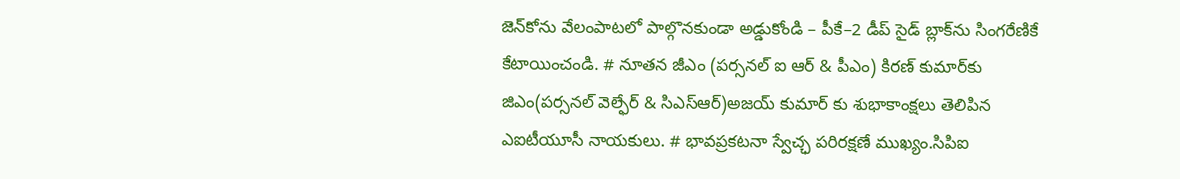జెన్‌కోను వేలంపాటలో పాల్గొనకుండా అడ్డుకోండి – పీకే–2 డీప్ సైడ్ బ్లాక్‌ను సింగరేణికే కేటాయించండి. # నూతన జీఎం (పర్సనల్ ఐ ఆర్ & పీఎం) కిరణ్ కుమార్‌కు జిఎం(పర్సనల్ వెల్ఫేర్ & సిఎస్ఆర్)అజయ్ కుమార్ కు శుభాకాంక్షలు తెలిపిన ఎఐటీయూసీ నాయకులు. # భావప్రకటనా స్వేచ్ఛ పరిరక్షణే ముఖ్యం.సిపిఐ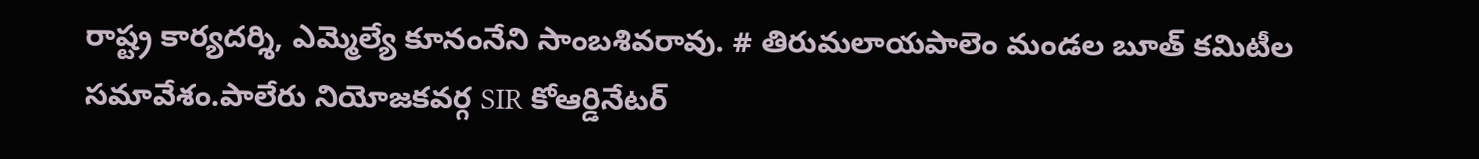రాష్ట్ర కార్యదర్శి, ఎమ్మెల్యే కూనంనేని సాంబశివరావు. # తిరుమలాయపాలెం మండల బూత్ కమిటీల సమావేశం.పాలేరు నియోజకవర్గ SIR కోఆర్డినేటర్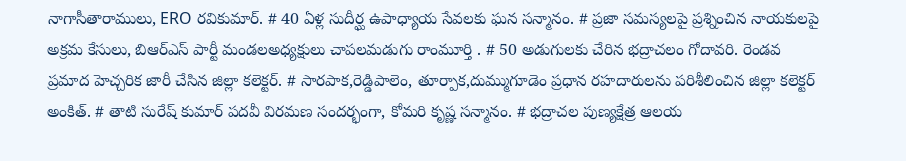నాగాసీతారాములు, ERO రవికుమార్. # 40 ఏళ్ల సుదీర్ఘ ఉపాధ్యాయ సేవలకు ఘన సన్మానం. # ప్రజా సమస్యలపై ప్రశ్నించిన నాయకులపై అక్రమ కేసులు, బిఆర్ఎస్ పార్టీ మండలఅధ్యక్షులు చాపలమడుగు రాంమూర్తి . # 50 అడుగులకు చేరిన భద్రాచలం గోదావరి. రెండవ ప్రమాద హెచ్చరిక జారీ చేసిన జిల్లా కలెక్టర్. # సారపాక,రెడ్డిపాలెం, తూర్పాక,దుమ్ముగూడెం ప్రధాన రహదారులను పరిశీలించిన జిల్లా కలెక్టర్ అంకిత్. # తాటి సురేష్ కుమార్ పదవీ విరమణ సందర్భంగా, కోమరి కృష్ణ సన్మానం. # భద్రాచల పుణ్యక్షేత్ర ఆలయ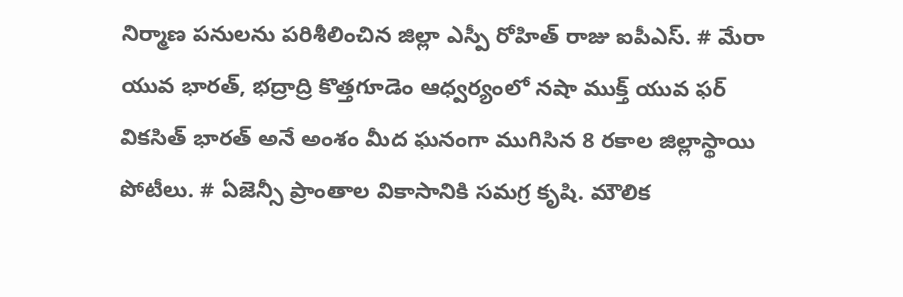నిర్మాణ పనులను పరిశీలించిన జిల్లా ఎస్పీ రోహిత్ రాజు ఐపీఎస్. # మేరా యువ భారత్, భద్రాద్రి కొత్తగూడెం ఆధ్వర్యంలో నషా ముక్త్ యువ ఫర్ వికసిత్ భారత్ అనే అంశం మీద ఘనంగా ముగిసిన 8 రకాల జిల్లాస్థాయి పోటీలు. # ఏజెన్సీ ప్రాంతాల వికాసానికి సమగ్ర కృషి. మౌలిక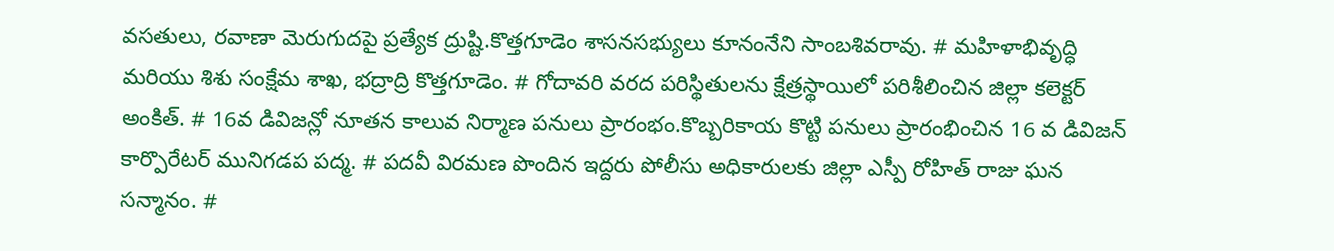వసతులు, రవాణా మెరుగుదపై ప్రత్యేక ద్రుష్టి.కొత్తగూడెం శాసనసభ్యులు కూనంనేని సాంబశివరావు. # మహిళాభివృద్ధి మరియు శిశు సంక్షేమ శాఖ, భద్రాద్రి కొత్తగూడెం. # గోదావరి వరద పరిస్థితులను క్షేత్రస్థాయిలో పరిశీలించిన జిల్లా కలెక్టర్ అంకిత్. # 16వ డివిజన్లో నూతన కాలువ నిర్మాణ పనులు ప్రారంభం.కొబ్బరికాయ కొట్టి పనులు ప్రారంభించిన 16 వ డివిజన్ కార్పొరేటర్ మునిగడప పద్మ. # పదవీ విరమణ పొందిన ఇద్దరు పోలీసు అధికారులకు జిల్లా ఎస్పీ రోహిత్ రాజు ఘన సన్మానం. #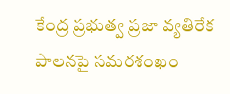కేంద్ర ప్రభుత్వ ప్రజా వ్యతిరేక పాలనపై సమరశంఖం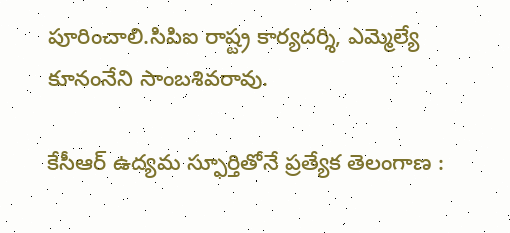పూరించాలి.సిపిఐ రాష్ట్ర కార్యదర్శి, ఎమ్మెల్యే కూనంనేని సాంబశివరావు.

కేసీఆర్ ఉద్యమ స్ఫూర్తితోనే ప్రత్యేక తెలంగాణ :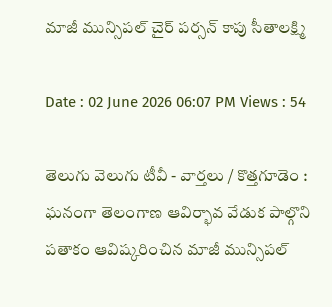మాజీ మున్సిపల్ చైర్ పర్సన్ కాపు సీతాలక్ష్మి

Date : 02 June 2026 06:07 PM Views : 54

తెలుగు వెలుగు టీవీ - వార్తలు / కొత్తగూడెం : ఘనంగా తెలంగాణ ఆవిర్భావ వేడుక పాల్గొని పతాకం ఆవిష్కరించిన మాజీ మున్సిపల్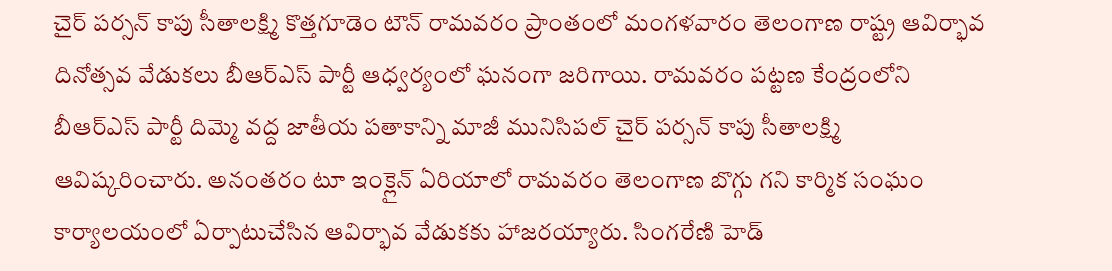చైర్ పర్సన్ కాపు సీతాలక్ష్మి కొత్తగూడెం టౌన్ రామవరం ప్రాంతంలో మంగళవారం తెలంగాణ రాష్ట్ర ఆవిర్భావ దినోత్సవ వేడుకలు బీఆర్ఎస్ పార్టీ ఆధ్వర్యంలో ఘనంగా జరిగాయి. రామవరం పట్టణ కేంద్రంలోని బీఆర్ఎస్ పార్టీ దిమ్మె వద్ద జాతీయ పతాకాన్ని మాజీ మునిసిపల్ చైర్ పర్సన్ కాపు సీతాలక్ష్మి ఆవిష్కరించారు. అనంతరం టూ ఇంక్లైన్ ఏరియాలో రామవరం తెలంగాణ బొగ్గు గని కార్మిక సంఘం కార్యాలయంలో ఏర్పాటుచేసిన ఆవిర్భావ వేడుకకు హాజరయ్యారు. సింగరేణి హెడ్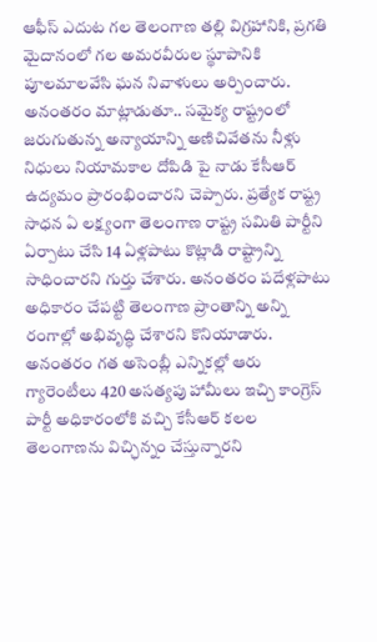ఆఫీస్ ఎదుట గల తెలంగాణ తల్లి విగ్రహానికి, ప్రగతి మైదానంలో గల అమరవీరుల స్థూపానికి పూలమాలవేసి ఘన నివాళులు అర్పించారు. అనంతరం మాట్లాడుతూ.. సమైక్య రాష్ట్రంలో జరుగుతున్న అన్యాయాన్ని అణిచివేతను నీళ్లు నిధులు నియామకాల దోపిడి పై నాడు కేసీఆర్ ఉద్యమం ప్రారంభించారని చెప్పారు. ప్రత్యేక రాష్ట్ర సాధన ఏ లక్ష్యంగా తెలంగాణ రాష్ట్ర సమితి పార్టీని ఏర్పాటు చేసి 14 ఏళ్లపాటు కొట్లాడి రాష్ట్రాన్ని సాధించారని గుర్తు చేశారు. అనంతరం పదేళ్లపాటు అధికారం చేపట్టి తెలంగాణ ప్రాంతాన్ని అన్ని రంగాల్లో అభివృద్ధి చేశారని కొనియాడారు. అనంతరం గత అసెంబ్లీ ఎన్నికల్లో ఆరు గ్యారెంటీలు 420 అసత్యపు హామీలు ఇచ్చి కాంగ్రెస్ పార్టీ అధికారంలోకి వచ్చి కేసీఆర్ కలల తెలంగాణను విచ్ఛిన్నం చేస్తున్నారని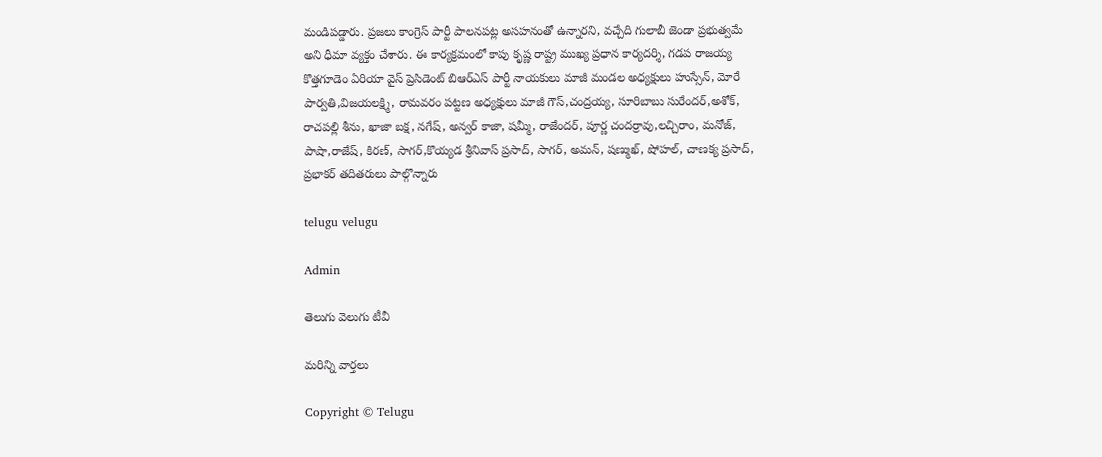మండిపడ్డారు. ప్రజలు కాంగ్రెస్ పార్టీ పాలనపట్ల అసహనంతో ఉన్నారని, వచ్చేది గులాబీ జెండా ప్రభుత్వమే అని ధీమా వ్యక్తం చేశారు. ఈ కార్యక్రమంలో కాపు కృష్ణ రాష్ట్ర ముఖ్య ప్రధాన కార్యదర్శి, గడప రాజయ్య కొత్తగూడెం ఏరియా వైస్ ప్రెసిడెంట్ బిఆర్ఎస్ పార్టీ నాయకులు మాజీ మండల అధ్యక్షులు హుస్సేన్, మోరే పార్వతి,విజయలక్ష్మి, రామవరం పట్టణ అధ్యక్షులు మాజీ గౌస్,చంద్రయ్య, సూరిబాబు సురేందర్,అశోక్, రాచపల్లి శీను, ఖాజా బక్ష, నగేష్, అన్వర్ కాజా, షమ్మీ, రాజేందర్, పూర్ణ చందర్రావు,లచ్చిరాం, మనోజ్, పాషా,రాజేష్, కిరణ్, సాగర్,కొయ్యడ శ్రీనివాస్ ప్రసాద్, సాగర్, అమన్, షణ్ముఖ్, షోహల్, చాణక్య ప్రసాద్, ప్రభాకర్ తదితరులు పాల్గొన్నారు

telugu velugu

Admin

తెలుగు వెలుగు టీవీ

మరిన్ని వార్తలు

Copyright © Telugu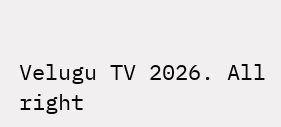Velugu TV 2026. All right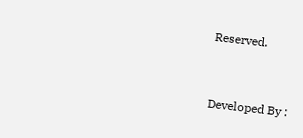Reserved.



Developed By :